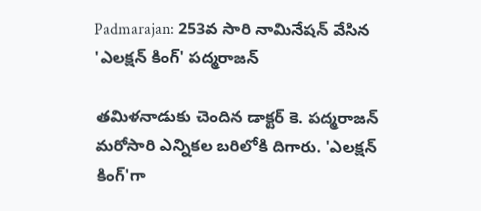Padmarajan: 253వ సారి నామినేషన్ వేసిన 'ఎలక్షన్ కింగ్' పద్మరాజన్

తమిళనాడుకు చెందిన డాక్టర్ కె. పద్మరాజన్ మరోసారి ఎన్నికల బరిలోకి దిగారు. 'ఎలక్షన్ కింగ్'గా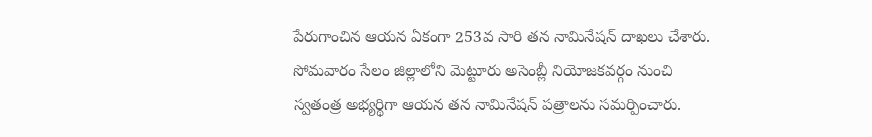పేరుగాంచిన ఆయన ఏకంగా 253వ సారి తన నామినేషన్ దాఖలు చేశారు. సోమవారం సేలం జిల్లాలోని మెట్టూరు అసెంబ్లీ నియోజకవర్గం నుంచి స్వతంత్ర అభ్యర్థిగా ఆయన తన నామినేషన్ పత్రాలను సమర్పించారు.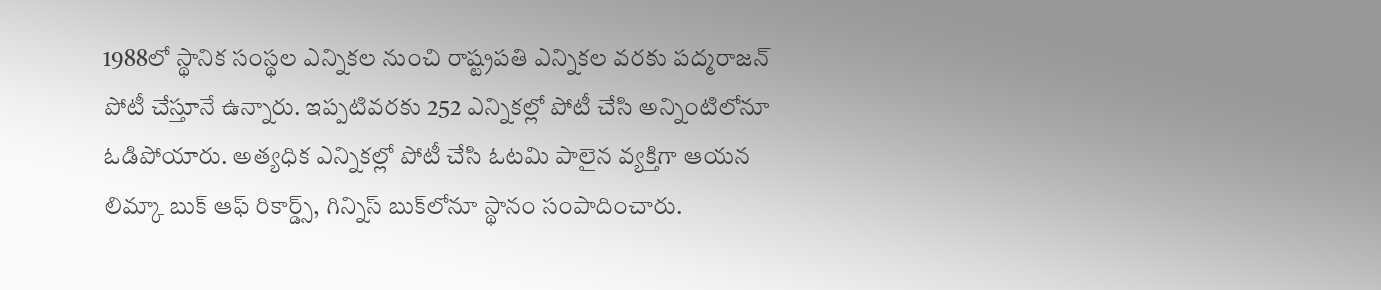1988లో స్థానిక సంస్థల ఎన్నికల నుంచి రాష్ట్రపతి ఎన్నికల వరకు పద్మరాజన్ పోటీ చేస్తూనే ఉన్నారు. ఇప్పటివరకు 252 ఎన్నికల్లో పోటీ చేసి అన్నింటిలోనూ ఓడిపోయారు. అత్యధిక ఎన్నికల్లో పోటీ చేసి ఓటమి పాలైన వ్యక్తిగా ఆయన లిమ్కా బుక్ ఆఫ్ రికార్డ్స్, గిన్నిస్ బుక్‌లోనూ స్థానం సంపాదించారు.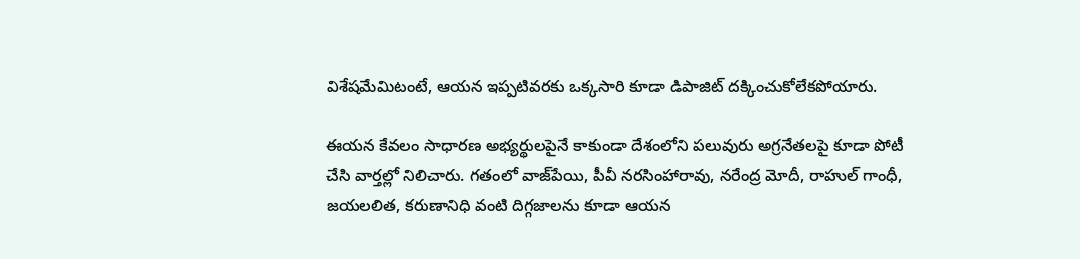విశేషమేమిటంటే, ఆయన ఇప్పటివరకు ఒక్కసారి కూడా డిపాజిట్ దక్కించుకోలేకపోయారు.

ఈయన కేవలం సాధారణ అభ్యర్థులపైనే కాకుండా దేశంలోని పలువురు అగ్రనేతలపై కూడా పోటీ చేసి వార్తల్లో నిలిచారు. గతంలో వాజ్‌పేయి, పీవీ నరసింహారావు, నరేంద్ర మోదీ, రాహుల్ గాంధీ, జయలలిత, కరుణానిధి వంటి దిగ్గజాలను కూడా ఆయన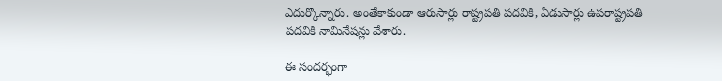ఎదుర్కొన్నారు. అంతేకాకుండా ఆరుసార్లు రాష్ట్రపతి పదవికి, ఏడుసార్లు ఉపరాష్ట్రపతి పదవికి నామినేషన్లు వేశారు.

ఈ సందర్భంగా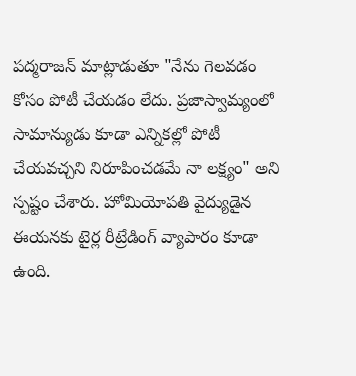పద్మరాజన్ మాట్లాడుతూ "నేను గెలవడం కోసం పోటీ చేయడం లేదు. ప్రజాస్వామ్యంలో సామాన్యుడు కూడా ఎన్నికల్లో పోటీ చేయవచ్చని నిరూపించడమే నా లక్ష్యం" అని స్పష్టం చేశారు. హోమియోపతి వైద్యుడైన ఈయనకు టైర్ల రీట్రేడింగ్ వ్యాపారం కూడా ఉంది.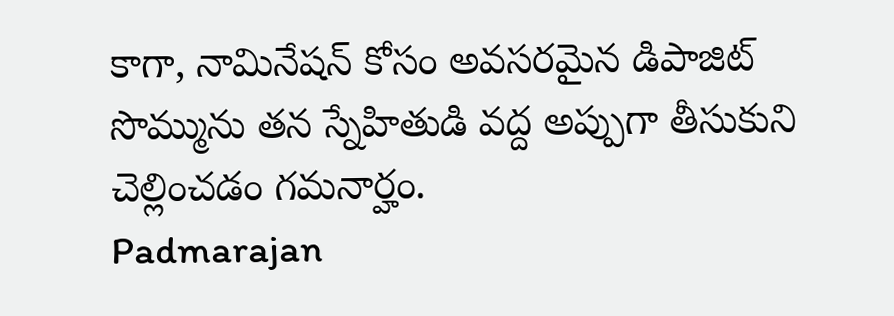కాగా, నామినేషన్ కోసం అవసరమైన డిపాజిట్ సొమ్మును తన స్నేహితుడి వద్ద అప్పుగా తీసుకుని చెల్లించడం గమనార్హం.
Padmarajan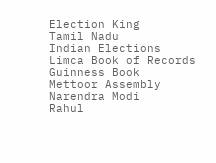Election King
Tamil Nadu
Indian Elections
Limca Book of Records
Guinness Book
Mettoor Assembly
Narendra Modi
Rahul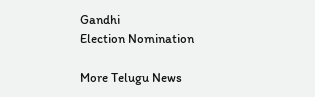Gandhi
Election Nomination

More Telugu News